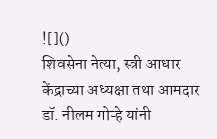![]()
शिवसेना नेत्या, स्त्री आधार केंद्राच्या अध्यक्षा तथा आमदार डॉ. नीलम गोऱ्हे यांनी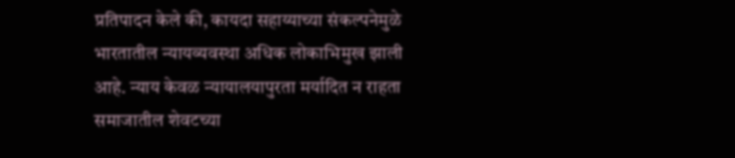प्रतिपादन केले की, कायदा सहाय्याच्या संकल्पनेमुळे भारतातील न्यायव्यवस्था अधिक लोकाभिमुख झाली आहे. न्याय केवळ न्यायालयापुरता मर्यादित न राहता समाजातील शेवटच्या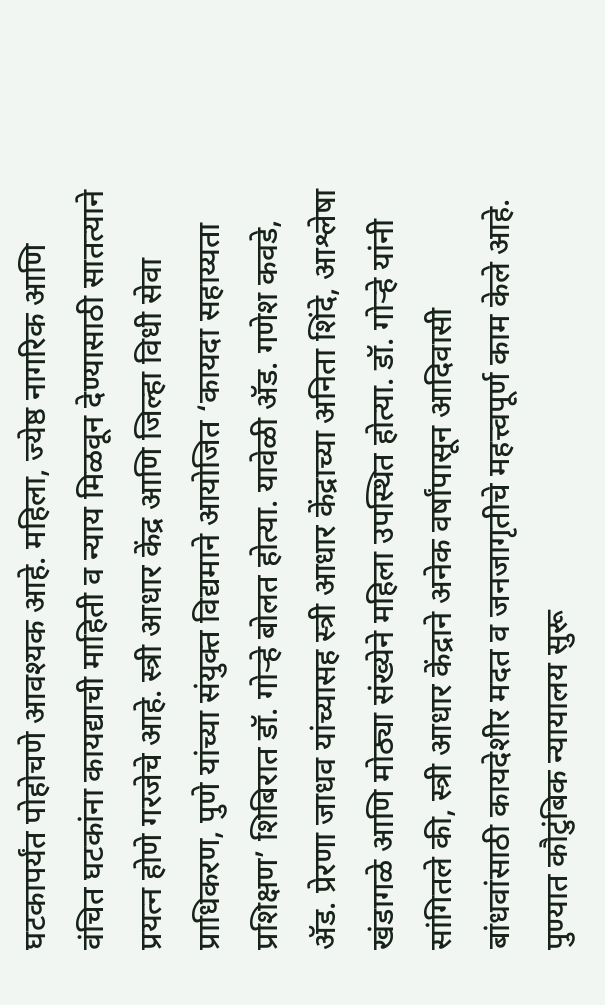घटकापर्यंत पोहोचणे आवश्यक आहे. महिला, ज्येष्ठ नागरिक आणि वंचित घटकांना कायद्याची माहिती व न्याय मिळवून देण्यासाठी सातत्याने प्रयत्न होणे गरजेचे आहे. स्त्री आधार केंद्र आणि जिल्हा विधी सेवा प्राधिकरण, पुणे यांच्या संयुक्त विद्यमाने आयोजित ‘कायदा सहाय्यता प्रशिक्षण’ शिबिरात डॉ. गोऱ्हे बोलत होत्या. यावेळी ॲड. गणेश कवडे, ॲड. प्रेरणा जाधव यांच्यासह स्त्री आधार केंद्राच्या अनिता शिंदे, आश्लेषा खंडागळे आणि मोठ्या संख्येने महिला उपस्थित होत्या. डॉ. गोऱ्हे यांनी सांगितले की, स्त्री आधार केंद्राने अनेक वर्षांपासून आदिवासी बांधवांसाठी कायदेशीर मदत व जनजागृतीचे महत्त्वपूर्ण काम केले आहे. पुण्यात कौटुंबिक न्यायालय सुरू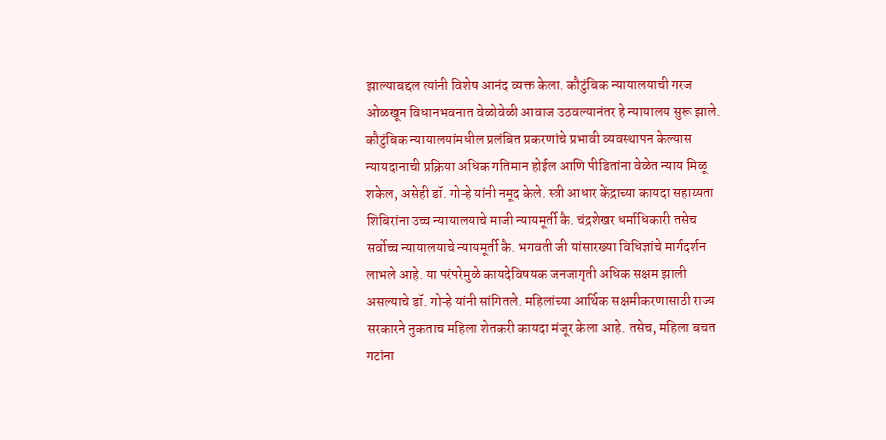झाल्याबद्दल त्यांनी विशेष आनंद व्यक्त केला. कौटुंबिक न्यायालयाची गरज ओळखून विधानभवनात वेळोवेळी आवाज उठवल्यानंतर हे न्यायालय सुरू झाले. कौटुंबिक न्यायालयांमधील प्रलंबित प्रकरणांचे प्रभावी व्यवस्थापन केल्यास न्यायदानाची प्रक्रिया अधिक गतिमान होईल आणि पीडितांना वेळेत न्याय मिळू शकेल, असेही डॉ. गोऱ्हे यांनी नमूद केले. स्त्री आधार केंद्राच्या कायदा सहाय्यता शिबिरांना उच्च न्यायालयाचे माजी न्यायमूर्ती कै. चंद्रशेखर धर्माधिकारी तसेच सर्वोच्च न्यायालयाचे न्यायमूर्ती कै. भगवती जी यांसारख्या विधिज्ञांचे मार्गदर्शन लाभले आहे. या परंपरेमुळे कायदेविषयक जनजागृती अधिक सक्षम झाली असल्याचे डॉ. गोऱ्हे यांनी सांगितले. महिलांच्या आर्थिक सक्षमीकरणासाठी राज्य सरकारने नुकताच महिला शेतकरी कायदा मंजूर केला आहे. तसेच, महिला बचत गटांना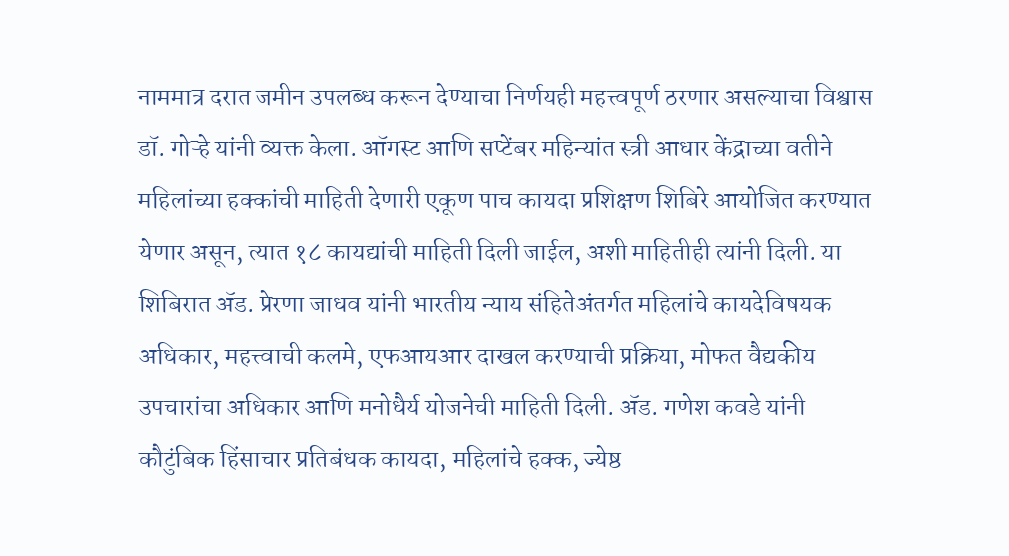नाममात्र दरात जमीन उपलब्ध करून देण्याचा निर्णयही महत्त्वपूर्ण ठरणार असल्याचा विश्वास डॉ. गोऱ्हे यांनी व्यक्त केला. ऑगस्ट आणि सप्टेंबर महिन्यांत स्त्री आधार केंद्राच्या वतीने महिलांच्या हक्कांची माहिती देणारी एकूण पाच कायदा प्रशिक्षण शिबिरे आयोजित करण्यात येणार असून, त्यात १८ कायद्यांची माहिती दिली जाईल, अशी माहितीही त्यांनी दिली. या शिबिरात ॲड. प्रेरणा जाधव यांनी भारतीय न्याय संहितेअंतर्गत महिलांचे कायदेविषयक अधिकार, महत्त्वाची कलमे, एफआयआर दाखल करण्याची प्रक्रिया, मोफत वैद्यकीय उपचारांचा अधिकार आणि मनोधैर्य योजनेची माहिती दिली. ॲड. गणेश कवडे यांनी कौटुंबिक हिंसाचार प्रतिबंधक कायदा, महिलांचे हक्क, ज्येष्ठ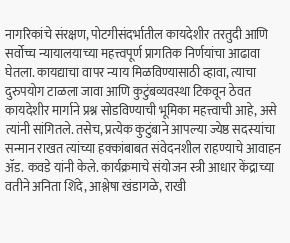नागरिकांचे संरक्षण, पोटगीसंदर्भातील कायदेशीर तरतुदी आणि सर्वोच्च न्यायालयाच्या महत्त्वपूर्ण प्रागतिक निर्णयांचा आढावा घेतला. कायद्याचा वापर न्याय मिळविण्यासाठी व्हावा, त्याचा दुरुपयोग टाळला जावा आणि कुटुंबव्यवस्था टिकवून ठेवत कायदेशीर मार्गाने प्रश्न सोडविण्याची भूमिका महत्त्वाची आहे, असे त्यांनी सांगितले. तसेच, प्रत्येक कुटुंबाने आपल्या ज्येष्ठ सदस्यांचा सन्मान राखत त्यांच्या हक्कांबाबत संवेदनशील राहण्याचे आवाहन ॲड. कवडे यांनी केले. कार्यक्रमाचे संयोजन स्त्री आधार केंद्राच्या वतीने अनिता शिंदे, आश्लेषा खंडागळे, राखी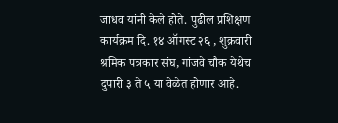जाधव यांनी केले होते. पुढील प्रशिक्षण कार्यक्रम दि. १४ ऑगस्ट २६ , शुक्रवारी श्रमिक पत्रकार संघ, गांजवे चौक येथेच दुपारी ३ ते ५ या वेळेत होणार आहे.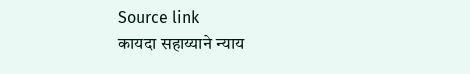Source link
कायदा सहाय्याने न्याय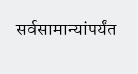सर्वसामान्यांपर्यंत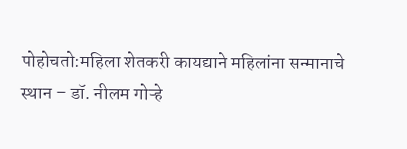पोहोचतो:महिला शेतकरी कायद्याने महिलांना सन्मानाचे स्थान – डॉ. नीलम गोऱ्हे